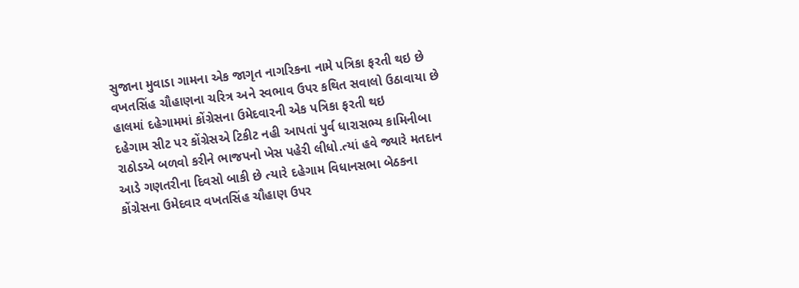સુજાના મુવાડા ગામના એક જાગૃત નાગરિકના નામે પત્રિકા ફરતી થઇ છે
વખતસિંહ ચૌહાણના ચરિત્ર અને સ્વભાવ ઉપર કથિત સવાલો ઉઠાવાયા છે
હાલમાં દહેગામમાં કોંગ્રેસના ઉમેદવારની એક પત્રિકા ફરતી થઇ
દહેગામ સીટ પર કોંગ્રેસએ ટિકીટ નહી આપતાં પુર્વ ધારાસભ્ય કામિનીબા રાઠોડએ બળવો કરીને ભાજપનો ખેસ પહેરી લીધો.ત્યાં હવે જ્યારે મતદાન આડે ગણતરીના દિવસો બાકી છે ત્યારે દહેગામ વિધાનસભા બેઠકના કોંગ્રેસના ઉમેદવાર વખતસિંહ ચૌહાણ ઉપર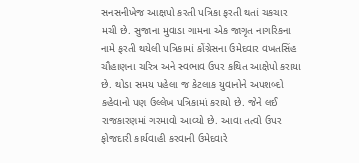સનસનીખેજ આક્ષપો કરતી પત્રિકા ફરતી થતાં ચકચાર મચી છે. સુજાના મુવાડા ગામના એક જાગૃત નાગરિકના નામે ફરતી થયેલી પત્રિકામાં કોંગ્રેસના ઉમેદવાર વખતસિંહ ચૌહાણના ચરિત્ર અને સ્વભાવ ઉપર કથિત આક્ષેપો કરાયા છે. થોડા સમય પહેલા જ કેટલાક યુવાનોને અપશબ્દો કહેવાનો પણ ઉલ્લેખ પત્રિકામાં કરાયો છે. જેને લઈ રાજકારણમાં ગરમાવો આવ્યો છે. આવા તત્વો ઉપર ફોજદારી કાર્યવાહી કરવાની ઉમેદવારે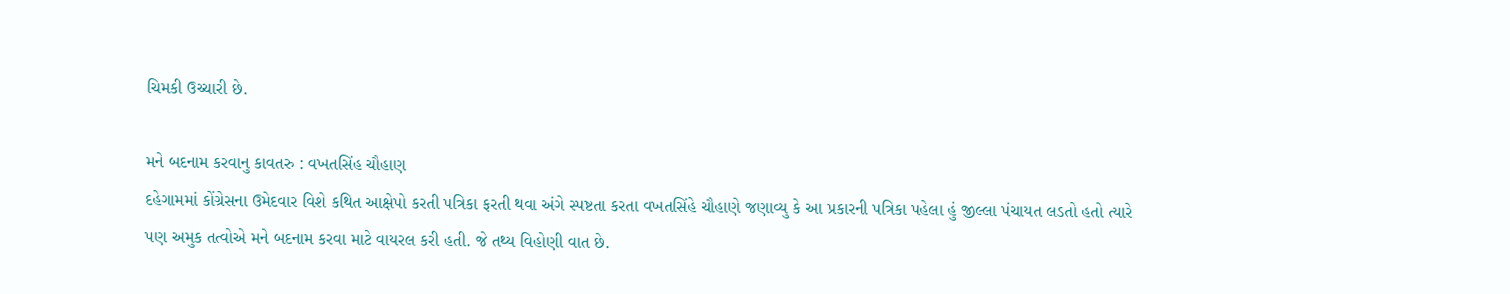ચિમકી ઉચ્ચારી છે.

મને બદનામ કરવાનુ કાવતરુ : વખતસિંહ ચૌહાણ
દહેગામમાં કોંગ્રેસના ઉમેદવાર વિશે કથિત આક્ષેપો કરતી પત્રિકા ફરતી થવા અંગે સ્પષ્ટતા કરતા વખતસિંહે ચૌહાણે જણાવ્યુ કે આ પ્રકારની પત્રિકા પહેલા હું જીલ્લા પંચાયત લડતો હતો ત્યારે પણ અમુક તત્વોએ મને બદનામ કરવા માટે વાયરલ કરી હતી. જે તથ્ય વિહોણી વાત છે.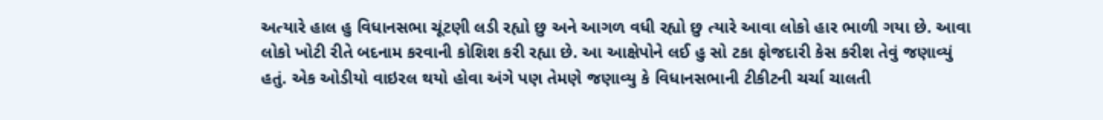અત્યારે હાલ હુ વિધાનસભા ચૂંટણી લડી રહ્યો છુ અને આગળ વધી રહ્યો છુ ત્યારે આવા લોકો હાર ભાળી ગયા છે. આવા લોકો ખોટી રીતે બદનામ કરવાની કોશિશ કરી રહ્યા છે. આ આક્ષેપોને લઈ હુ સો ટકા ફોજદારી કેસ કરીશ તેવું જણાવ્યું હતું. એક ઓડીયો વાઇરલ થયો હોવા અંગે પણ તેમણે જણાવ્યુ કે વિધાનસભાની ટીકીટની ચર્ચા ચાલતી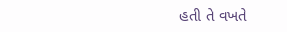હતી તે વખતે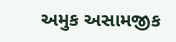અમુક અસામજીક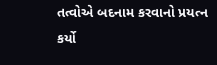તત્વોએ બદનામ કરવાનો પ્રયત્ન કર્યો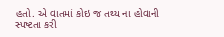હતો. એ વાતમાં કોઇ જ તથ્ય ના હોવાની સ્પષ્ટતા કરી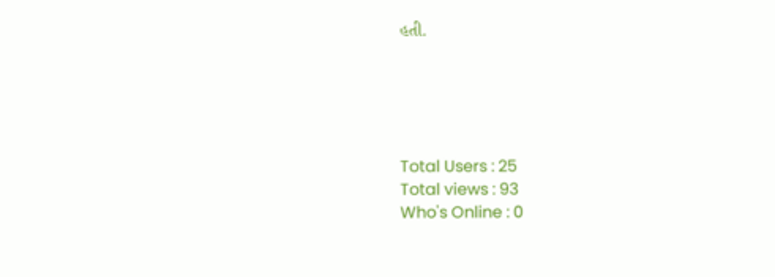હતી.





Total Users : 25
Total views : 93
Who's Online : 0